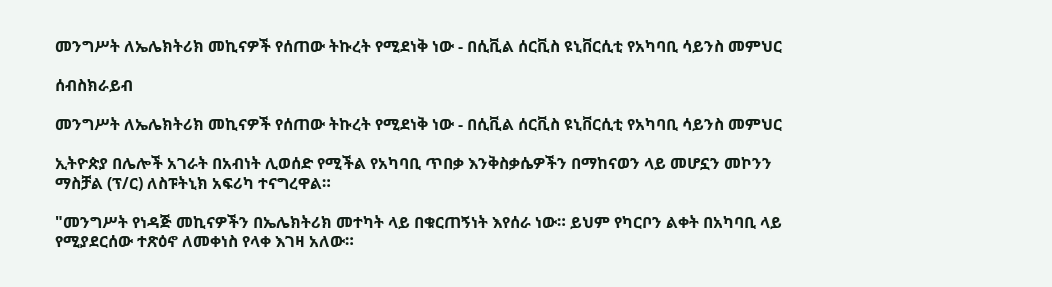መንግሥት ለኤሌክትሪክ መኪናዎች የሰጠው ትኩረት የሚደነቅ ነው - በሲቪል ሰርቪስ ዩኒቨርሲቲ የአካባቢ ሳይንስ መምህር

ሰብስክራይብ

መንግሥት ለኤሌክትሪክ መኪናዎች የሰጠው ትኩረት የሚደነቅ ነው - በሲቪል ሰርቪስ ዩኒቨርሲቲ የአካባቢ ሳይንስ መምህር

ኢትዮጵያ በሌሎች አገራት በአብነት ሊወሰድ የሚችል የአካባቢ ጥበቃ እንቅስቃሴዎችን በማከናወን ላይ መሆኗን መኮንን ማስቻል (ፕ/ር) ለስፑትኒክ አፍሪካ ተናግረዋል።

"መንግሥት የነዳጅ መኪናዎችን በኤሌክትሪክ መተካት ላይ በቁርጠኝነት እየሰራ ነው። ይህም የካርቦን ልቀት በአካባቢ ላይ የሚያደርሰው ተጽዕኖ ለመቀነስ የላቀ እገዛ አለው።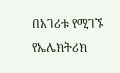በአገሪቱ የሚገኙ የኤሌክትሪክ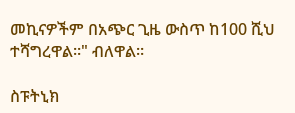መኪናዎችም በአጭር ጊዜ ውስጥ ከ100 ሺህ ተሻግረዋል።" ብለዋል።

ስፑትኒክ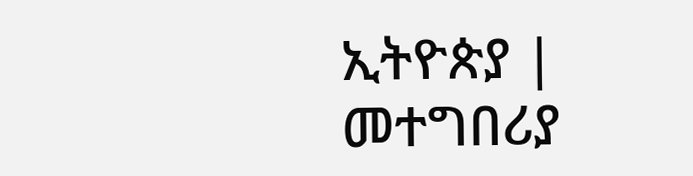ኢትዮጵያ | መተግበሪያ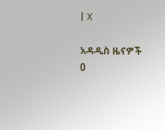| X

አዳዲስ ዜናዎች
0